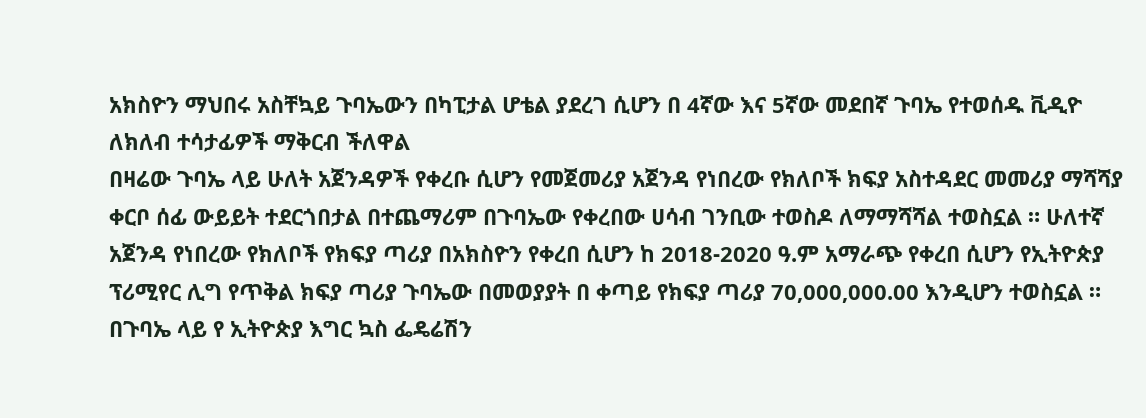አክስዮን ማህበሩ አስቸኳይ ጉባኤውን በካፒታል ሆቴል ያደረገ ሲሆን በ 4ኛው እና 5ኛው መደበኛ ጉባኤ የተወሰዱ ቪዲዮ ለክለብ ተሳታፊዎች ማቅርብ ችለዋል
በዛሬው ጉባኤ ላይ ሁለት አጀንዳዎች የቀረቡ ሲሆን የመጀመሪያ አጀንዳ የነበረው የክለቦች ክፍያ አስተዳደር መመሪያ ማሻሻያ ቀርቦ ሰፊ ውይይት ተደርጎበታል በተጨማሪም በጉባኤው የቀረበው ሀሳብ ገንቢው ተወስዶ ለማማሻሻል ተወስኗል ። ሁለተኛ አጀንዳ የነበረው የክለቦች የክፍያ ጣሪያ በአክስዮን የቀረበ ሲሆን ከ 2018-2020 ዓ.ም አማራጭ የቀረበ ሲሆን የኢትዮጵያ ፕሪሚየር ሊግ የጥቅል ክፍያ ጣሪያ ጉባኤው በመወያያት በ ቀጣይ የክፍያ ጣሪያ 70,000,000.00 እንዲሆን ተወስኗል ።
በጉባኤ ላይ የ ኢትዮጵያ እግር ኳስ ፌዴሬሽን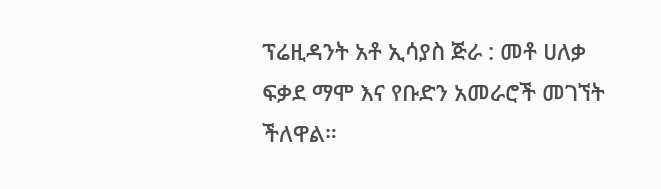ፕሬዚዳንት አቶ ኢሳያስ ጅራ : መቶ ሀለቃ ፍቃደ ማሞ እና የቡድን አመራሮች መገኘት ችለዋል።